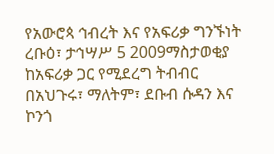የአውሮጳ ኅብረት እና የአፍሪቃ ግንኙነት
ረቡዕ፣ ታኅሣሥ 5 2009ማስታወቂያ
ከአፍሪቃ ጋር የሚደረግ ትብብር በአህጉሩ፣ ማለትም፣ ደቡብ ሱዳን እና ኮንጎ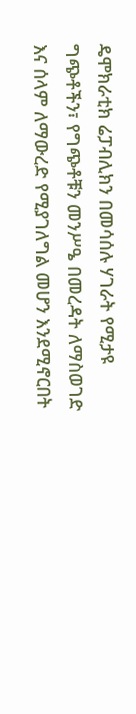ዴሞክራቲክ ሬፓብሊክን በመሳሰሉ ሃገራት የሚታዩ ግጭቶችን፣ የግጭቶቹን መንሥዔ በመረዳት ለማስወገድ እና ሰላም ለማውረድ የሚያገለግል መሆን እንደሚኖርበት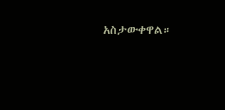አስታውቀዋል።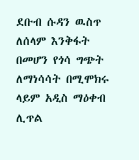ደቡብ ሱዳን ዉስጥ ለሰላም እንቅፋት በመሆን የጎሳ ግጭት ለማነሳሳት በሚሞክሩ ላይም አዲስ ማዕቀብ ሊጥል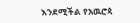እንደሚችል የአዉሮጳ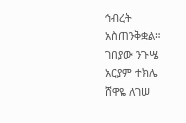ኅብረት አስጠንቅቋል።
ገበያው ንጉሤ
አርያም ተክሌ
ሸዋዬ ለገሠ